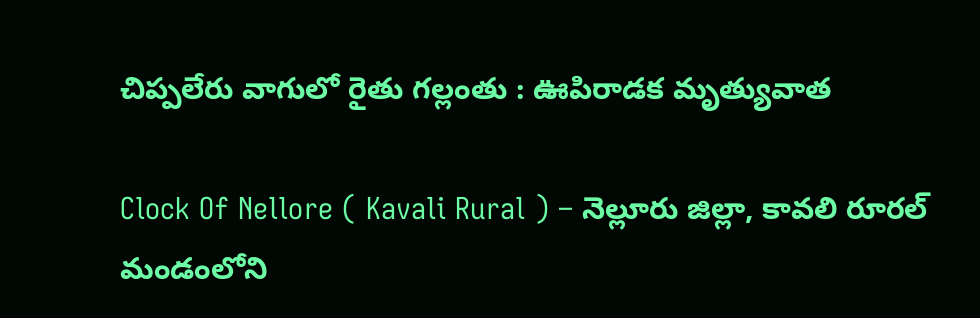చిప్పలేరు వాగులో రైతు గల్లంతు : ఊపిరాడక మృత్యువాత

Clock Of Nellore ( Kavali Rural ) – నెల్లూరు జిల్లా, కావలి రూరల్ మండంలోని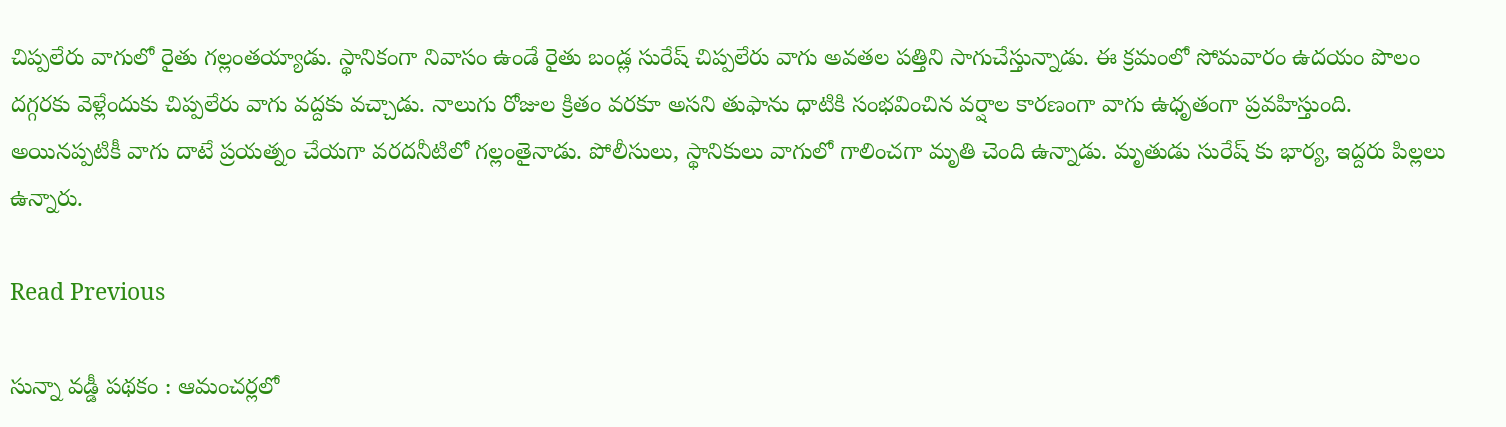చిప్పలేరు వాగులో రైతు గల్లంతయ్యాడు. స్థానికంగా నివాసం ఉండే రైతు బండ్ల సురేష్ చిప్పలేరు వాగు అవతల పత్తిని సాగుచేస్తున్నాడు. ఈ క్రమంలో సోమవారం ఉదయం పొలం దగ్గరకు వెళ్లేందుకు చిప్పలేరు వాగు వద్దకు వచ్చాడు. నాలుగు రోజుల క్రితం వరకూ అసని తుఫాను ధాటికి సంభవించిన వర్షాల కారణంగా వాగు ఉధృతంగా ప్రవహిస్తుంది. అయినప్పటికీ వాగు దాటే ప్రయత్నం చేయగా వరదనీటిలో గల్లంతైనాడు. పోలీసులు, స్థానికులు వాగులో గాలించగా మృతి చెంది ఉన్నాడు. మృతుడు సురేష్ కు భార్య, ఇద్దరు పిల్లలు ఉన్నారు.

Read Previous

సున్నా వడ్డీ పథకం : ఆమంచర్లలో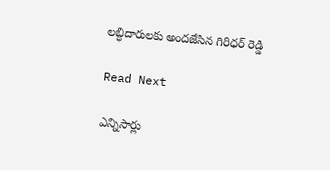లబ్ధిదారులకు అందజేసిన గిరిధర్ రెడ్డి

Read Next

ఎన్నిసార్లు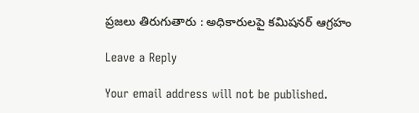ప్రజలు తిరుగుతారు : అధికారులపై కమిషనర్ ఆగ్రహం

Leave a Reply

Your email address will not be published.